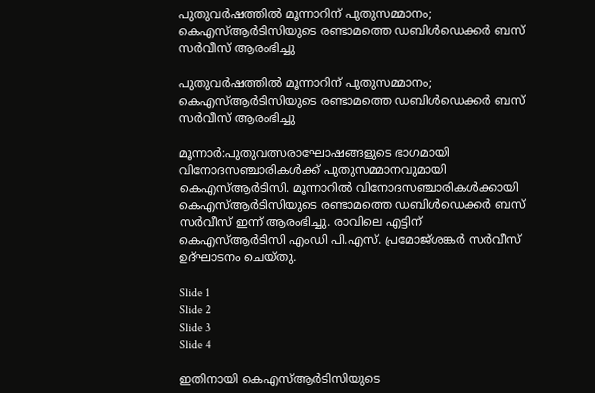പുതുവർഷത്തിൽ മൂന്നാറിന് പുതുസമ്മാനം; കെഎസ്ആർടിസിയുടെ രണ്ടാമത്തെ ഡബിൾഡെക്കർ ബസ് സർവീസ് ആരംഭിച്ചു

പുതുവർഷത്തിൽ മൂന്നാറിന് പുതുസമ്മാനം; കെഎസ്ആർടിസിയുടെ രണ്ടാമത്തെ ഡബിൾഡെക്കർ ബസ് സർവീസ് ആരംഭിച്ചു

മൂന്നാർ:പുതുവത്സരാഘോഷങ്ങളുടെ ഭാഗമായി വിനോദസഞ്ചാരികൾക്ക് പുതുസമ്മാനവുമായി കെഎസ്ആർടിസി. മൂന്നാറിൽ വിനോദസഞ്ചാരികൾക്കായി കെഎസ്ആർടിസിയുടെ രണ്ടാമത്തെ ഡബിൾഡെക്കർ ബസ് സർവീസ് ഇന്ന് ആരംഭിച്ചു. രാവിലെ എട്ടിന് കെഎസ്ആർടിസി എംഡി പി.എസ്. പ്രമോജ്ശങ്കർ സർവീസ് ഉദ്ഘാടനം ചെയ്തു.

Slide 1
Slide 2
Slide 3
Slide 4

ഇതിനായി കെഎസ്ആർടിസിയുടെ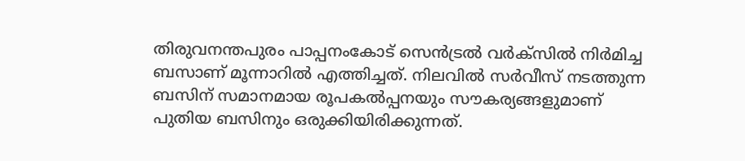തിരുവനന്തപുരം പാപ്പനംകോട് സെൻട്രൽ വർക്‌സിൽ നിർമിച്ച ബസാണ് മൂന്നാറിൽ എത്തിച്ചത്. നിലവിൽ സർവീസ് നടത്തുന്ന ബസിന് സമാനമായ രൂപകൽപ്പനയും സൗകര്യങ്ങളുമാണ് പുതിയ ബസിനും ഒരുക്കിയിരിക്കുന്നത്.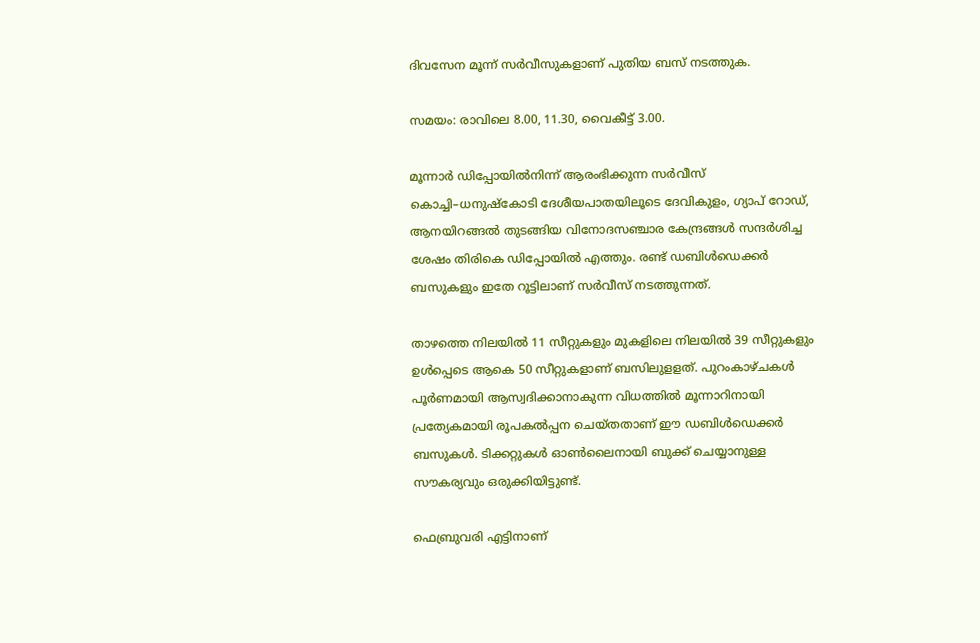ദിവസേന മൂന്ന് സർവീസുകളാണ് പുതിയ ബസ് നടത്തുക.

സമയം: രാവിലെ 8.00, 11.30, വൈകീട്ട് 3.00.

മൂന്നാർ ഡിപ്പോയിൽനിന്ന് ആരംഭിക്കുന്ന സർവീസ് കൊച്ചി–ധനുഷ്കോടി ദേശീയപാതയിലൂടെ ദേവികുളം, ഗ്യാപ് റോഡ്, ആനയിറങ്ങൽ തുടങ്ങിയ വിനോദസഞ്ചാര കേന്ദ്രങ്ങൾ സന്ദർശിച്ച ശേഷം തിരികെ ഡിപ്പോയിൽ എത്തും. രണ്ട് ഡബിൾഡെക്കർ ബസുകളും ഇതേ റൂട്ടിലാണ് സർവീസ് നടത്തുന്നത്.

താഴത്തെ നിലയിൽ 11 സീറ്റുകളും മുകളിലെ നിലയിൽ 39 സീറ്റുകളും ഉൾപ്പെടെ ആകെ 50 സീറ്റുകളാണ് ബസിലുളളത്. പുറംകാഴ്ചകൾ പൂർണമായി ആസ്വദിക്കാനാകുന്ന വിധത്തിൽ മൂന്നാറിനായി പ്രത്യേകമായി രൂപകൽപ്പന ചെയ്തതാണ് ഈ ഡബിൾഡെക്കർ ബസുകൾ. ടിക്കറ്റുകൾ ഓൺലൈനായി ബുക്ക് ചെയ്യാനുള്ള സൗകര്യവും ഒരുക്കിയിട്ടുണ്ട്.

ഫെബ്രുവരി എട്ടിനാണ്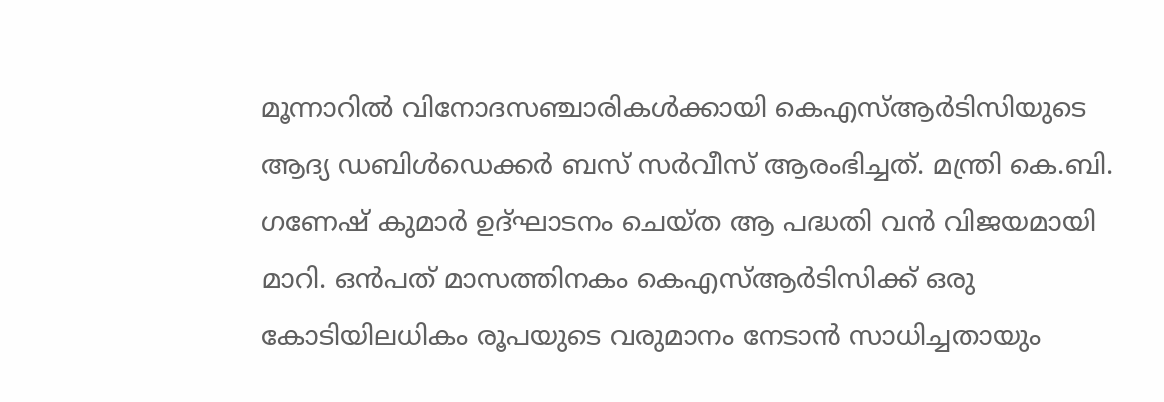മൂന്നാറിൽ വിനോദസഞ്ചാരികൾക്കായി കെഎസ്ആർടിസിയുടെ ആദ്യ ഡബിൾഡെക്കർ ബസ് സർവീസ് ആരംഭിച്ചത്. മന്ത്രി കെ.ബി. ഗണേഷ് കുമാർ ഉദ്ഘാടനം ചെയ്ത ആ പദ്ധതി വൻ വിജയമായി മാറി. ഒൻപത് മാസത്തിനകം കെഎസ്ആർടിസിക്ക് ഒരു കോടിയിലധികം രൂപയുടെ വരുമാനം നേടാൻ സാധിച്ചതായും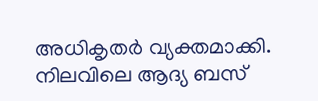അധികൃതർ വ്യക്തമാക്കി. നിലവിലെ ആദ്യ ബസ്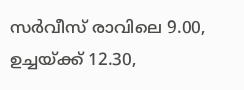സർവീസ് രാവിലെ 9.00, ഉച്ചയ്ക്ക് 12.30,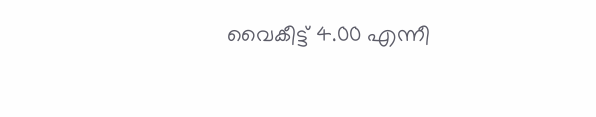വൈകീട്ട് 4.00 എന്നീ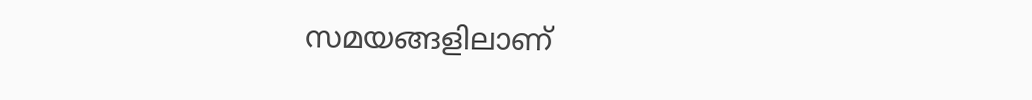സമയങ്ങളിലാണ്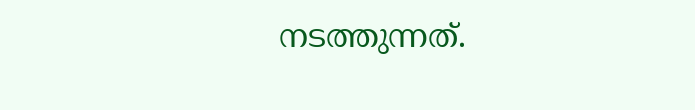നടത്തുന്നത്.